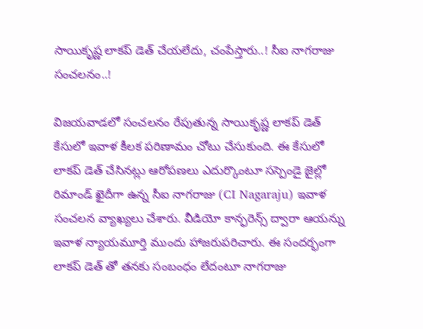సాయికృష్ణ లాకప్ డెత్ చేయలేదు, చంపేస్తారు..! సీఐ నాగరాజు సంచలనం..!

విజయవాడలో సంచలనం రేపుతున్న సాయికృష్ణ లాకప్ డెత్ కేసులో ఇవాళ కీలక పరిణామం చోటు చేసుకుంది. ఈ కేసులో లాకప్ డెత్ చేసినట్లు ఆరోపణలు ఎదుర్కొంటూ సస్పెండై జైల్లో రిమాండ్ ఖైదీగా ఉన్న సీఐ నాగరాజు (CI Nagaraju) ఇవాళ సంచలన వ్యాఖ్యలు చేశారు. వీడియో కాన్ఫరెన్స్ ద్వారా ఆయన్ను ఇవాళ న్యాయమూర్తి ముందు హాజరుపరిచారు. ఈ సందర్భంగా లాకప్ డెత్ తో తనకు సంబంధం లేదంటూ నాగరాజు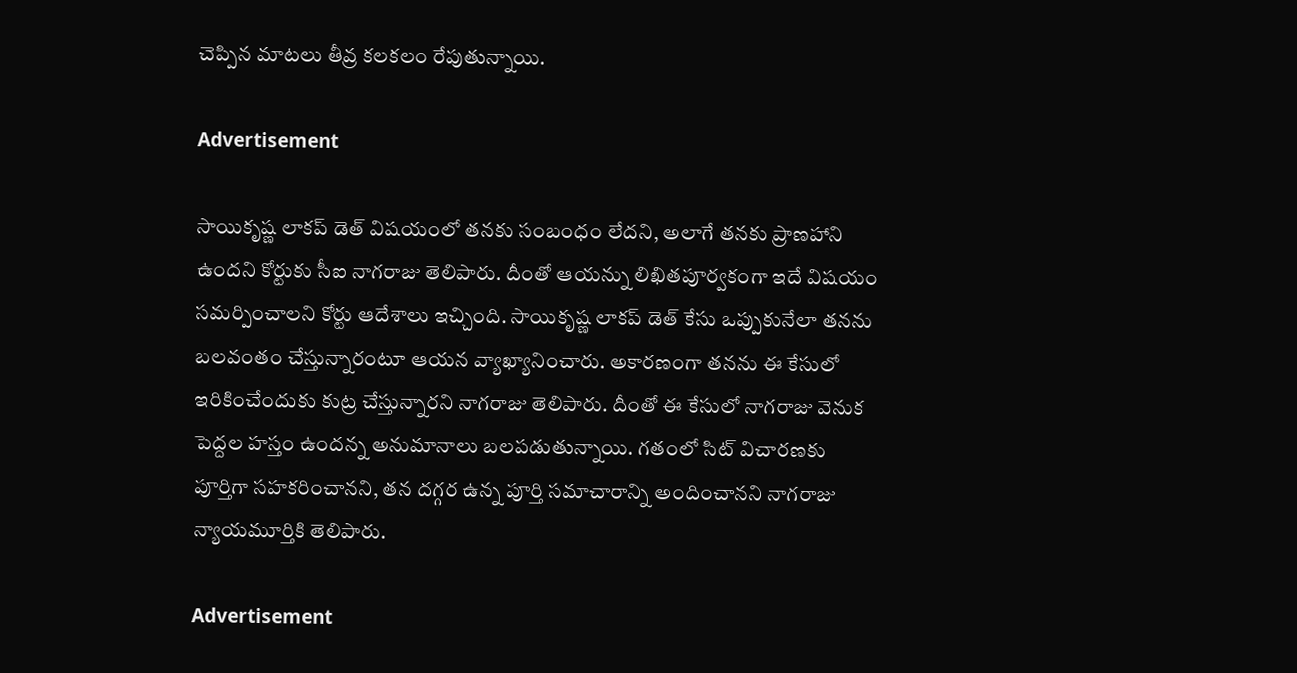చెప్పిన మాటలు తీవ్ర కలకలం రేపుతున్నాయి.

Advertisement

సాయికృష్ణ లాకప్ డెత్ విషయంలో తనకు సంబంధం లేదని, అలాగే తనకు ప్రాణహాని ఉందని కోర్టుకు సీఐ నాగరాజు తెలిపారు. దీంతో ఆయన్ను లిఖితపూర్వకంగా ఇదే విషయం సమర్పించాలని కోర్టు ఆదేశాలు ఇచ్చింది. సాయికృష్ణ లాకప్ డెత్ కేసు ఒప్పుకునేలా తనను బలవంతం చేస్తున్నారంటూ ఆయన వ్యాఖ్యానించారు. అకారణంగా తనను ఈ కేసులో ఇరికించేందుకు కుట్ర చేస్తున్నారని నాగరాజు తెలిపారు. దీంతో ఈ కేసులో నాగరాజు వెనుక పెద్దల హస్తం ఉందన్న అనుమానాలు బలపడుతున్నాయి. గతంలో సిట్ విచారణకు పూర్తిగా సహకరించానని, తన దగ్గర ఉన్న పూర్తి సమాచారాన్ని అందించానని నాగరాజు న్యాయమూర్తికి తెలిపారు.

Advertisement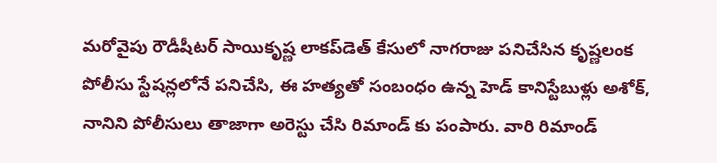మరోవైపు రౌడీషీటర్ సాయికృష్ణ లాకప్‌డెత్ కేసులో నాగరాజు పనిచేసిన కృష్ణలంక పోలీసు స్టేషన్లలోనే పనిచేసి, ఈ హత్యతో సంబంధం ఉన్న హెడ్‌ కానిస్టేబుళ్లు అశోక్, నానిని పోలీసులు తాజాగా అరెస్టు చేసి రిమాండ్ కు పంపారు. వారి రిమాండ్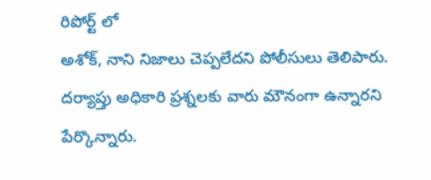రిపోర్ట్ లో
అశోక్, నాని నిజాలు చెప్పలేదని పోలీసులు తెలిపారు. దర్యాప్తు అధికారి ప్రశ్నలకు వారు మౌనంగా ఉన్నారని పేర్కొన్నారు.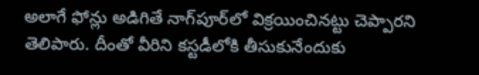అలాగే ఫోన్లు అడిగితే నాగ్‌పూర్‌లో విక్రయించినట్టు చెప్పారని తెలిపారు. దీంతో వీరిని కస్టడీలోకి తీసుకునేందుకు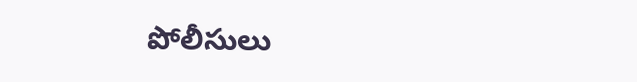పోలీసులు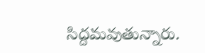సిద్దమవుతున్నారు.